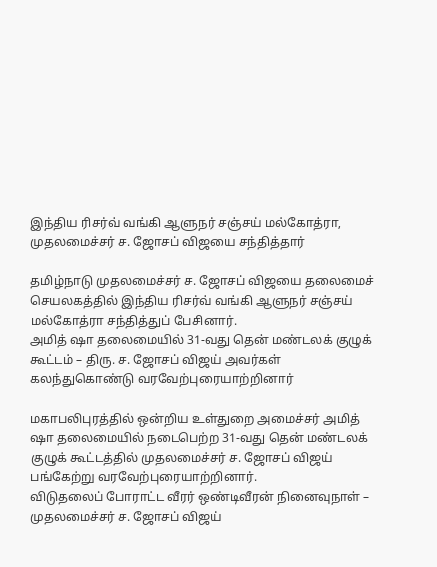இந்திய ரிசர்வ் வங்கி ஆளுநர் சஞ்சய் மல்கோத்ரா, முதலமைச்சர் ச. ஜோசப் விஜயை சந்தித்தார்

தமிழ்நாடு முதலமைச்சர் ச. ஜோசப் விஜயை தலைமைச் செயலகத்தில் இந்திய ரிசர்வ் வங்கி ஆளுநர் சஞ்சய் மல்கோத்ரா சந்தித்துப் பேசினார்.
அமித் ஷா தலைமையில் 31-வது தென் மண்டலக் குழுக் கூட்டம் – திரு. ச. ஜோசப் விஜய் அவர்கள் கலந்துகொண்டு வரவேற்புரையாற்றினார்

மகாபலிபுரத்தில் ஒன்றிய உள்துறை அமைச்சர் அமித் ஷா தலைமையில் நடைபெற்ற 31-வது தென் மண்டலக் குழுக் கூட்டத்தில் முதலமைச்சர் ச. ஜோசப் விஜய் பங்கேற்று வரவேற்புரையாற்றினார்.
விடுதலைப் போராட்ட வீரர் ஒண்டிவீரன் நினைவுநாள் – முதலமைச்சர் ச. ஜோசப் விஜய்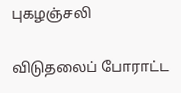புகழஞ்சலி

விடுதலைப் போராட்ட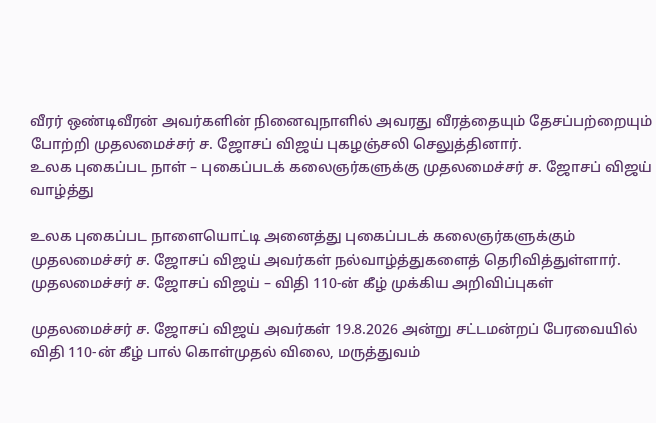வீரர் ஒண்டிவீரன் அவர்களின் நினைவுநாளில் அவரது வீரத்தையும் தேசப்பற்றையும் போற்றி முதலமைச்சர் ச. ஜோசப் விஜய் புகழஞ்சலி செலுத்தினார்.
உலக புகைப்பட நாள் – புகைப்படக் கலைஞர்களுக்கு முதலமைச்சர் ச. ஜோசப் விஜய் வாழ்த்து

உலக புகைப்பட நாளையொட்டி அனைத்து புகைப்படக் கலைஞர்களுக்கும் முதலமைச்சர் ச. ஜோசப் விஜய் அவர்கள் நல்வாழ்த்துகளைத் தெரிவித்துள்ளார்.
முதலமைச்சர் ச. ஜோசப் விஜய் – விதி 110-ன் கீழ் முக்கிய அறிவிப்புகள்

முதலமைச்சர் ச. ஜோசப் விஜய் அவர்கள் 19.8.2026 அன்று சட்டமன்றப் பேரவையில் விதி 110-ன் கீழ் பால் கொள்முதல் விலை, மருத்துவம்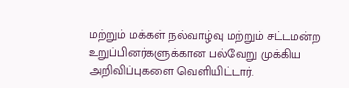மற்றும் மக்கள் நல்வாழ்வு மற்றும் சட்டமன்ற உறுப்பினர்களுக்கான பல்வேறு முக்கிய அறிவிப்புகளை வெளியிட்டார்.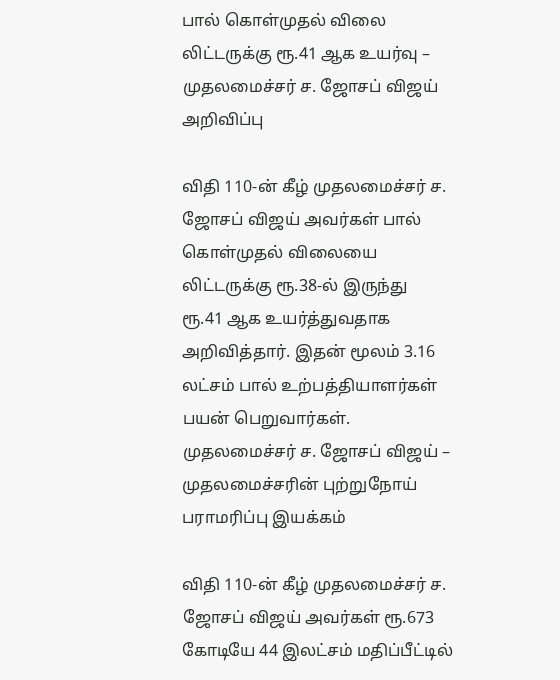பால் கொள்முதல் விலை லிட்டருக்கு ரூ.41 ஆக உயர்வு – முதலமைச்சர் ச. ஜோசப் விஜய் அறிவிப்பு

விதி 110-ன் கீழ் முதலமைச்சர் ச. ஜோசப் விஜய் அவர்கள் பால் கொள்முதல் விலையை லிட்டருக்கு ரூ.38-ல் இருந்து ரூ.41 ஆக உயர்த்துவதாக அறிவித்தார். இதன் மூலம் 3.16 லட்சம் பால் உற்பத்தியாளர்கள் பயன் பெறுவார்கள்.
முதலமைச்சர் ச. ஜோசப் விஜய் – முதலமைச்சரின் புற்றுநோய் பராமரிப்பு இயக்கம்

விதி 110-ன் கீழ் முதலமைச்சர் ச. ஜோசப் விஜய் அவர்கள் ரூ.673 கோடியே 44 இலட்சம் மதிப்பீட்டில்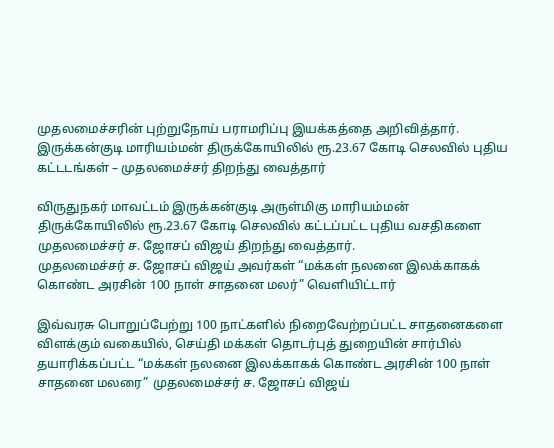முதலமைச்சரின் புற்றுநோய் பராமரிப்பு இயக்கத்தை அறிவித்தார்.
இருக்கன்குடி மாரியம்மன் திருக்கோயிலில் ரூ.23.67 கோடி செலவில் புதிய கட்டடங்கள் – முதலமைச்சர் திறந்து வைத்தார்

விருதுநகர் மாவட்டம் இருக்கன்குடி அருள்மிகு மாரியம்மன் திருக்கோயிலில் ரூ.23.67 கோடி செலவில் கட்டப்பட்ட புதிய வசதிகளை முதலமைச்சர் ச. ஜோசப் விஜய் திறந்து வைத்தார்.
முதலமைச்சர் ச. ஜோசப் விஜய் அவர்கள் “மக்கள் நலனை இலக்காகக் கொண்ட அரசின் 100 நாள் சாதனை மலர்” வெளியிட்டார்

இவ்வரசு பொறுப்பேற்று 100 நாட்களில் நிறைவேற்றப்பட்ட சாதனைகளை விளக்கும் வகையில், செய்தி மக்கள் தொடர்புத் துறையின் சார்பில் தயாரிக்கப்பட்ட “மக்கள் நலனை இலக்காகக் கொண்ட அரசின் 100 நாள் சாதனை மலரை” முதலமைச்சர் ச. ஜோசப் விஜய்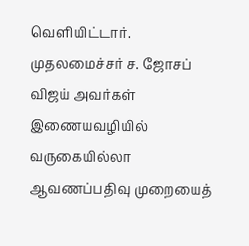வெளியிட்டார்.
முதலமைச்சர் ச. ஜோசப் விஜய் அவர்கள் இணையவழியில் வருகையில்லா ஆவணப்பதிவு முறையைத்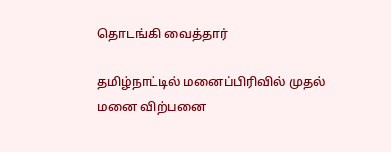தொடங்கி வைத்தார்

தமிழ்நாட்டில் மனைப்பிரிவில் முதல் மனை விற்பனை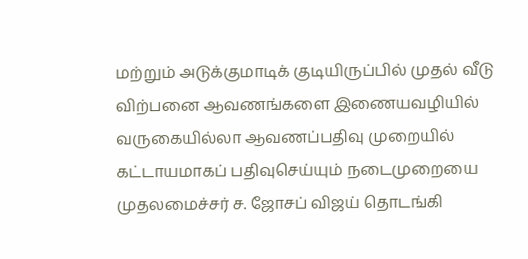மற்றும் அடுக்குமாடிக் குடியிருப்பில் முதல் வீடு விற்பனை ஆவணங்களை இணையவழியில் வருகையில்லா ஆவணப்பதிவு முறையில் கட்டாயமாகப் பதிவுசெய்யும் நடைமுறையை முதலமைச்சர் ச. ஜோசப் விஜய் தொடங்கி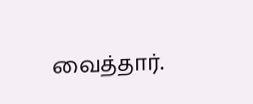வைத்தார்.